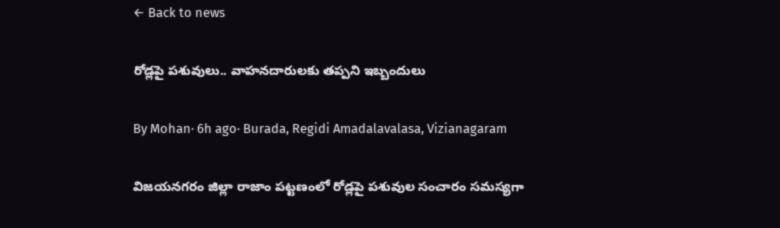← Back to news

రోడ్లపై పశువులు.. వాహనదారులకు తప్పని ఇబ్బందులు

By Mohan· 6h ago· Burada, Regidi Amadalavalasa, Vizianagaram

విజయనగరం జిల్లా రాజాం పట్టణంలో రోడ్లపై పశువుల సంచారం సమస్యగా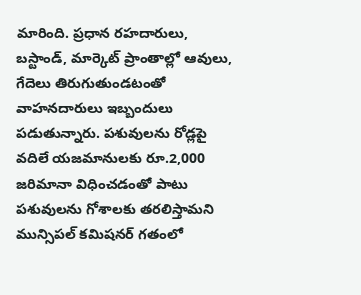మారింది. ప్రధాన రహదారులు, బస్టాండ్, మార్కెట్ ప్రాంతాల్లో ఆవులు, గేదెలు తిరుగుతుండటంతో వాహనదారులు ఇబ్బందులు పడుతున్నారు. పశువులను రోడ్లపై వదిలే యజమానులకు రూ.2,000 జరిమానా విధించడంతో పాటు పశువులను గోశాలకు తరలిస్తామని మున్సిపల్ కమిషనర్ గతంలో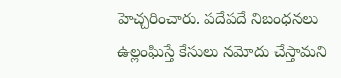హెచ్చరించారు. పదేపదే నిబంధనలు ఉల్లంఘిస్తే కేసులు నమోదు చేస్తామని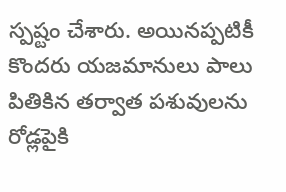స్పష్టం చేశారు. అయినప్పటికీ కొందరు యజమానులు పాలు పితికిన తర్వాత పశువులను రోడ్లపైకి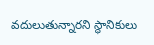వదులుతున్నారని స్థానికులు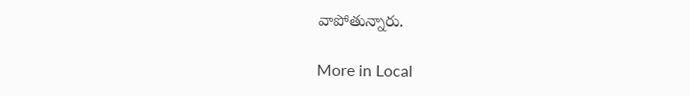వాపోతున్నారు.

More in Local